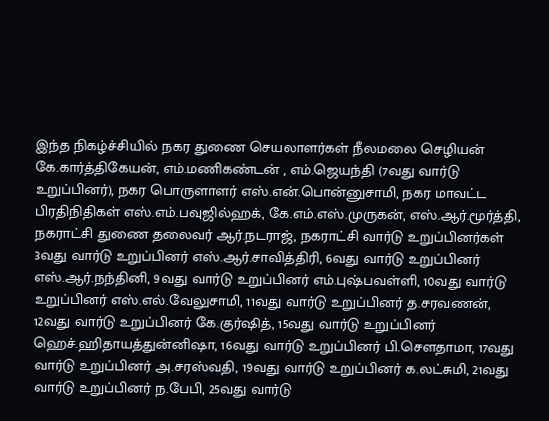இந்த நிகழ்ச்சியில் நகர துணை செயலாளர்கள் நீலமலை செழியன் கே.கார்த்திகேயன், எம்.மணிகண்டன் , எம்.ஜெயந்தி (7வது வார்டு உறுப்பினர்), நகர பொருளாளர் எஸ்.என்.பொன்னுசாமி, நகர மாவட்ட பிரதிநிதிகள் எஸ்.எம்.பவுஜில்ஹக், கே.எம்.எஸ்.முருகன், எஸ்.ஆர்.மூர்த்தி, நகராட்சி துணை தலைவர் ஆர்.நடராஜ், நகராட்சி வார்டு உறுப்பினர்கள் 3வது வார்டு உறுப்பினர் எஸ்.ஆர்.சாவித்திரி, 6வது வார்டு உறுப்பினர் எஸ்.ஆர்.நந்தினி, 9வது வார்டு உறுப்பினர் எம்.புஷ்பவள்ளி, 10வது வார்டு உறுப்பினர் எஸ்.எல்.வேலுசாமி, 11வது வார்டு உறுப்பினர் த.சரவணன், 12வது வார்டு உறுப்பினர் கே.குர்ஷித், 15வது வார்டு உறுப்பினர் ஹெச்.ஹிதாயத்துன்னிஷா, 16வது வார்டு உறுப்பினர் பி.சௌதாமா, 17வது வார்டு உறுப்பினர் அ.சரஸ்வதி, 19வது வார்டு உறுப்பினர் க.லட்சுமி, 21வது வார்டு உறுப்பினர் ந.பேபி, 25வது வார்டு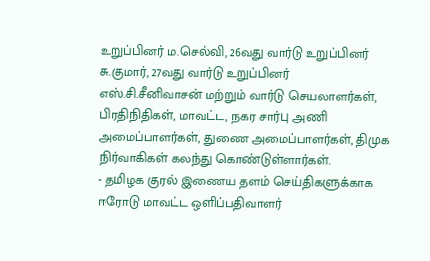உறுப்பினர் ம.செல்வி, 26வது வார்டு உறுப்பினர் சு.குமார், 27வது வார்டு உறுப்பினர் எஸ்.சி.சீனிவாசன் மற்றும் வார்டு செயலாளர்கள், பிரதிநிதிகள், மாவட்ட, நகர சார்பு அணி அமைப்பாளர்கள், துணை அமைப்பாளர்கள், திமுக நிர்வாகிகள் கலந்து கொண்டுள்ளார்கள்.
- தமிழக குரல் இணைய தளம் செய்திகளுக்காக ஈரோடு மாவட்ட ஒளிப்பதிவாளர்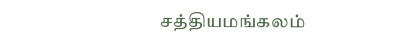சத்தியமங்கலம்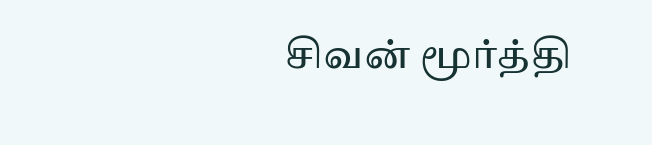சிவன் மூர்த்தி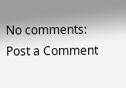No comments:
Post a Comment